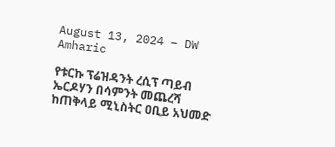August 13, 2024 – DW Amharic

የቱርኩ ፕሬዝዳንት ረሲፕ ጣይብ ኤርዶሃን በሳምንት መጨረሻ ከጠቅላይ ሚኒስትር ዐቢይ አህመድ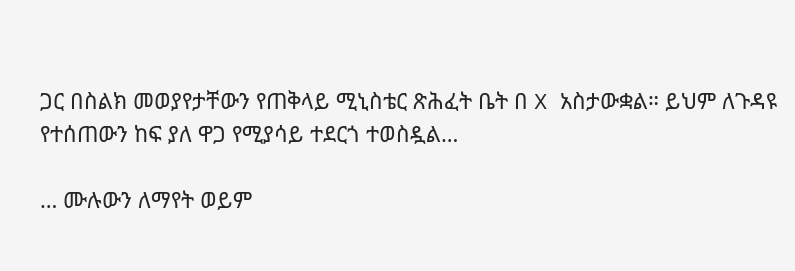ጋር በስልክ መወያየታቸውን የጠቅላይ ሚኒስቴር ጽሕፈት ቤት በ X አስታውቋል። ይህም ለጉዳዩ የተሰጠውን ከፍ ያለ ዋጋ የሚያሳይ ተደርጎ ተወስዷል…

… ሙሉውን ለማየት ወይም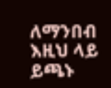ለማንበብ እዚህ ላይ ይጫኑ